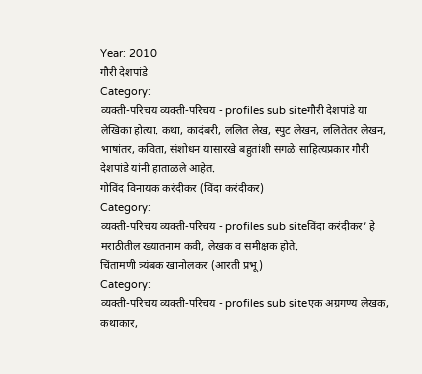Year: 2010
गौरी देशपांडे
Category:
व्यक्ती-परिचय व्यक्ती-परिचय - profiles sub siteगौरी देशपांडे या लेखिका होत्या. कथा, कादंबरी, ललित लेख, स्पुट लेखन, ललितेतर लेखन, भाषांतर, कविता, संशोधन यासारखे बहुतांशी सगळे साहित्यप्रकार गौरी देशपांडे यांनी हाताळले आहेत.
गोविंद विनायक करंदीकर (विंदा करंदीकर)
Category:
व्यक्ती-परिचय व्यक्ती-परिचय - profiles sub siteविंदा करंदीकर’ हे मराठीतील ख्यातनाम कवी, लेखक व समीक्षक होते.
चिंतामणी त्र्यंबक खानोलकर (आरती प्रभू)
Category:
व्यक्ती-परिचय व्यक्ती-परिचय - profiles sub siteएक अग्रगण्य लेखक, कथाकार,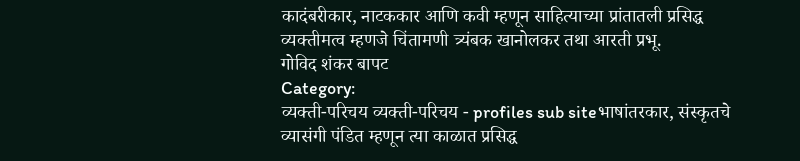कादंबरीकार, नाटककार आणि कवी म्हणून साहित्याच्या प्रांतातली प्रसिद्ध व्यक्तीमत्व म्हणजे चिंतामणी त्र्यंबक खानोलकर तथा आरती प्रभू.
गोविद शंकर बापट
Category:
व्यक्ती-परिचय व्यक्ती-परिचय - profiles sub siteभाषांतरकार, संस्कृतचे व्यासंगी पंडित म्हणून त्या काळात प्रसिद्ध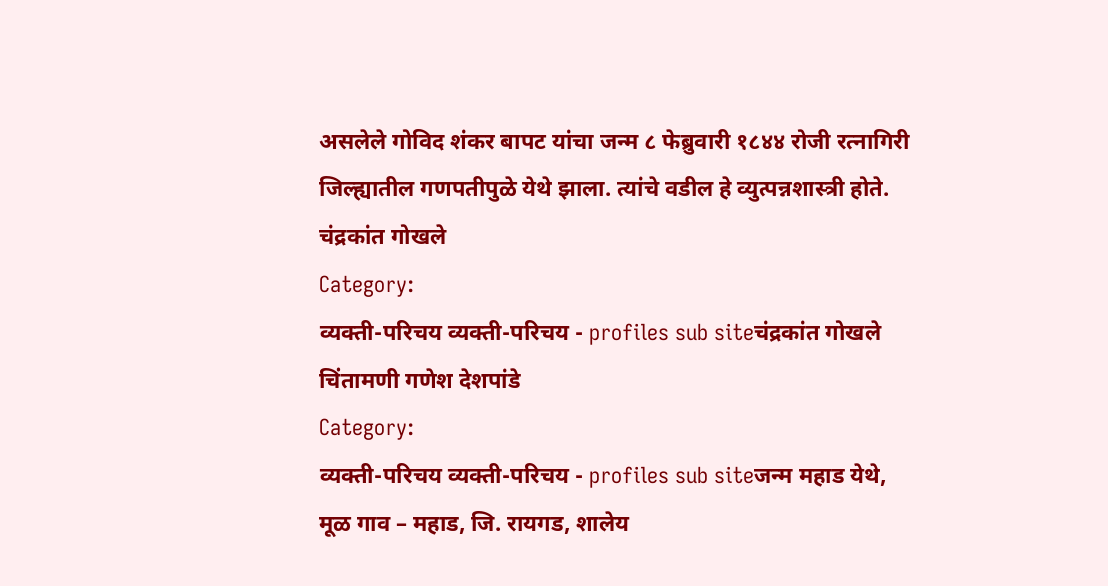असलेले गोविद शंकर बापट यांचा जन्म ८ फेब्रुवारी १८४४ रोजी रत्नागिरी जिल्ह्यातील गणपतीपुळे येथे झाला. त्यांचे वडील हे व्युत्पन्नशास्त्री होते.
चंद्रकांत गोखले
Category:
व्यक्ती-परिचय व्यक्ती-परिचय - profiles sub siteचंद्रकांत गोखले
चिंतामणी गणेश देशपांडे
Category:
व्यक्ती-परिचय व्यक्ती-परिचय - profiles sub siteजन्म महाड येथे, मूळ गाव – महाड, जि. रायगड, शालेय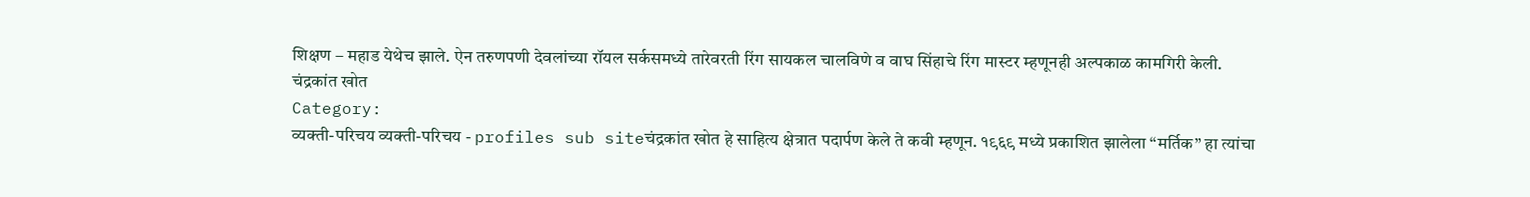शिक्षण – महाड येथेच झाले. ऐन तरुणपणी देवलांच्या रॉयल सर्कसमध्ये तारेवरती रिंग सायकल चालविणे व वाघ सिंहाचे रिंग मास्टर म्हणूनही अल्पकाळ कामगिरी केली.
चंद्रकांत खोत
Category:
व्यक्ती-परिचय व्यक्ती-परिचय - profiles sub siteचंद्रकांत खोत हे साहित्य क्षेत्रात पदार्पण केले ते कवी म्हणून. १९६९ मध्ये प्रकाशित झालेला “मर्तिक” हा त्यांचा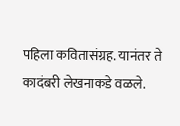पहिला कवितासंग्रह. यानंतर ते कादंबरी लेखनाकडे वळले.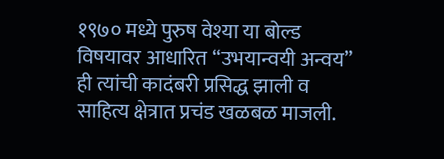१९७० मध्ये पुरुष वेश्या या बोल्ड विषयावर आधारित “उभयान्वयी अन्वय” ही त्यांची कादंबरी प्रसिद्ध झाली व साहित्य क्षेत्रात प्रचंड खळबळ माजली.